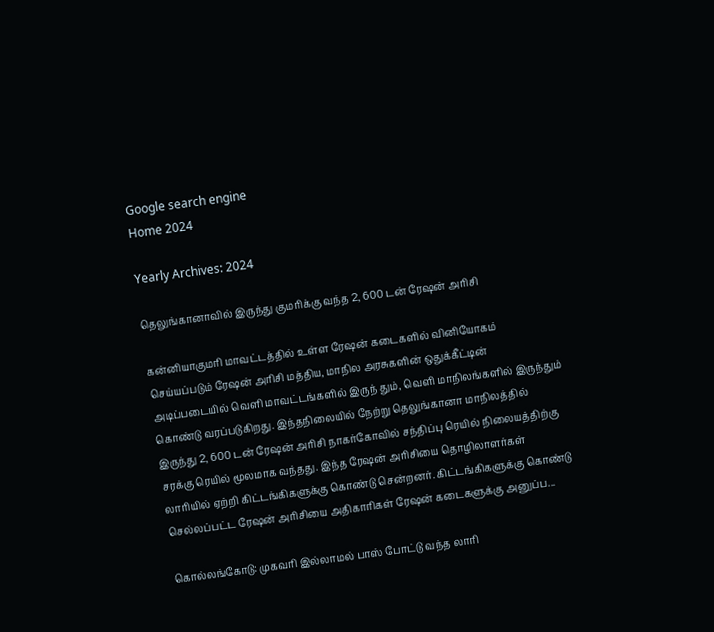Google search engine
Home 2024

Yearly Archives: 2024

தெலுங்கானாவில் இருந்து குமரிக்கு வந்த 2, 600 டன் ரேஷன் அரிசி

கன்னியாகுமரி மாவட்டத்தில் உள்ள ரேஷன் கடைகளில் வினியோகம் செய்யப்படும் ரேஷன் அரிசி மத்திய, மாநில அரசுகளின் ஒதுக்கீட்டின் அடிப்படையில் வெளி மாவட்டங்களில் இருந் தும், வெளி மாநிலங்களில் இருந்தும் கொண்டு வரப்படுகிறது. இந்தநிலையில் நேற்று தெலுங்கானா மாநிலத்தில் இருந்து 2, 600 டன் ரேஷன் அரிசி நாகர்கோவில் சந்திப்பு ரெயில் நிலையத்திற்கு சரக்கு ரெயில் மூலமாக வந்தது. இந்த ரேஷன் அரிசியை தொழிலாளர்கள் லாரியில் ஏற்றி கிட்டங்கிகளுக்கு கொண்டு சென்றனர். கிட்டங்கிகளுக்கு கொண்டு செல்லப்பட்ட ரேஷன் அரிசியை அதிகாரிகள் ரேஷன் கடைகளுக்கு அனுப்ப...

கொல்லங்கோடு: முகவரி இல்லாமல் பாஸ் போட்டு வந்த லாரி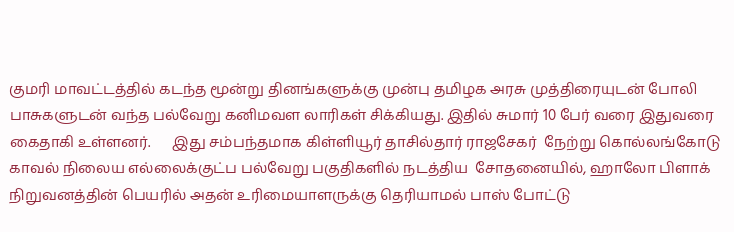குமரி மாவட்டத்தில் கடந்த மூன்று தினங்களுக்கு முன்பு தமிழக அரசு முத்திரையுடன் போலி பாசுகளுடன் வந்த பல்வேறு கனிமவள லாரிகள் சிக்கியது. இதில் சுமார் 10 பேர் வரை இதுவரை கைதாகி உள்ளனர்.      இது சம்பந்தமாக கிள்ளியூர் தாசில்தார் ராஜசேகர்  நேற்று கொல்லங்கோடு காவல் நிலைய எல்லைக்குட்ப பல்வேறு பகுதிகளில் நடத்திய  சோதனையில், ஹாலோ பிளாக் நிறுவனத்தின் பெயரில் அதன் உரிமையாளருக்கு தெரியாமல் பாஸ் போட்டு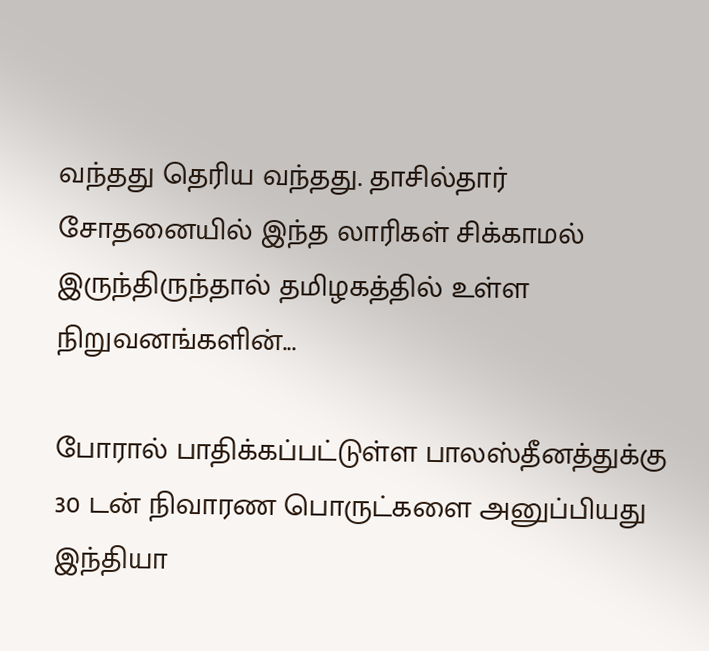வந்தது தெரிய வந்தது. தாசில்தார் சோதனையில் இந்த லாரிகள் சிக்காமல் இருந்திருந்தால் தமிழகத்தில் உள்ள நிறுவனங்களின்...

போரால் பாதிக்கப்பட்டுள்ள பாலஸ்தீனத்துக்கு 30 டன் நிவாரண பொருட்களை அனுப்பியது இந்தியா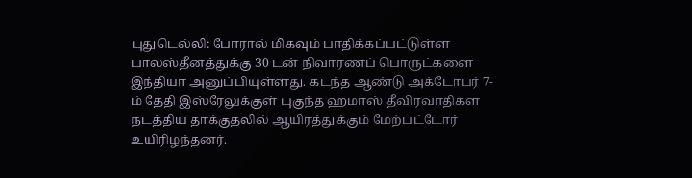புதுடெல்லி: போரால் மிகவும் பாதிக்கப்பட்டுள்ள பாலஸ்தீனத்துக்கு 30 டன் நிவாரணப் பொருட்களை இந்தியா அனுப்பியுள்ளது. கடந்த ஆண்டு அக்டோபர் 7-ம் தேதி இஸ்ரேலுக்குள் புகுந்த ஹமாஸ் தீவிரவாதிகள நடத்திய தாக்குதலில் ஆயிரத்துக்கும் மேற்பட்டோர் உயிரிழந்தனர்.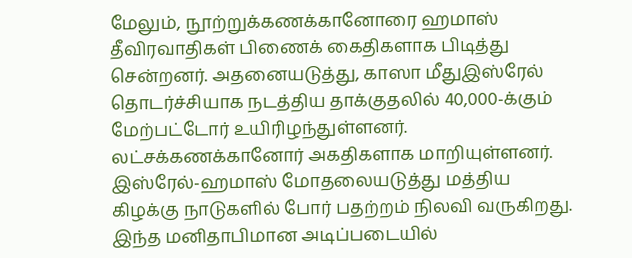மேலும், நூற்றுக்கணக்கானோரை ஹமாஸ் தீவிரவாதிகள் பிணைக் கைதிகளாக பிடித்து சென்றனர். அதனையடுத்து, காஸா மீதுஇஸ்ரேல் தொடர்ச்சியாக நடத்திய தாக்குதலில் 40,000-க்கும் மேற்பட்டோர் உயிரிழந்துள்ளனர். லட்சக்கணக்கானோர் அகதிகளாக மாறியுள்ளனர். இஸ்ரேல்-ஹமாஸ் மோதலையடுத்து மத்திய கிழக்கு நாடுகளில் போர் பதற்றம் நிலவி வருகிறது. இந்த மனிதாபிமான அடிப்படையில்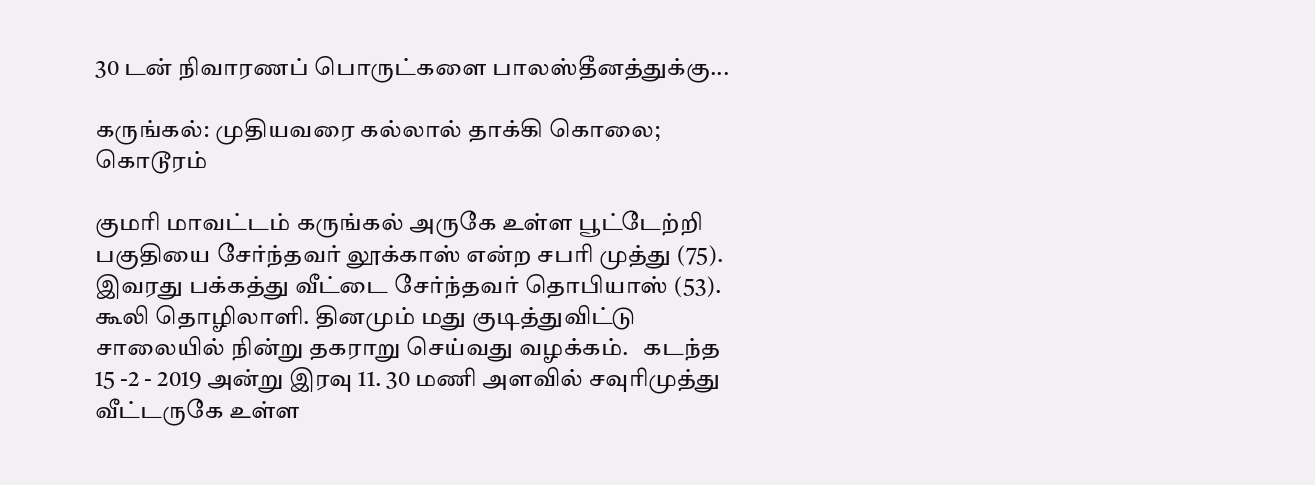30 டன் நிவாரணப் பொருட்களை பாலஸ்தீனத்துக்கு...

கருங்கல்: முதியவரை கல்லால் தாக்கி கொலை; கொடூரம்

குமரி மாவட்டம் கருங்கல் அருகே உள்ள பூட்டேற்றி பகுதியை சேர்ந்தவர் லூக்காஸ் என்ற சபரி முத்து (75). இவரது பக்கத்து வீட்டை சேர்ந்தவர் தொபியாஸ் (53). கூலி தொழிலாளி. தினமும் மது குடித்துவிட்டு சாலையில் நின்று தகராறு செய்வது வழக்கம்.   கடந்த 15 -2 - 2019 அன்று இரவு 11. 30 மணி அளவில் சவுரிமுத்து வீட்டருகே உள்ள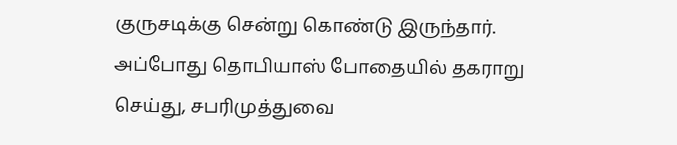குருசடிக்கு சென்று கொண்டு இருந்தார். அப்போது தொபியாஸ் போதையில் தகராறு செய்து, சபரிமுத்துவை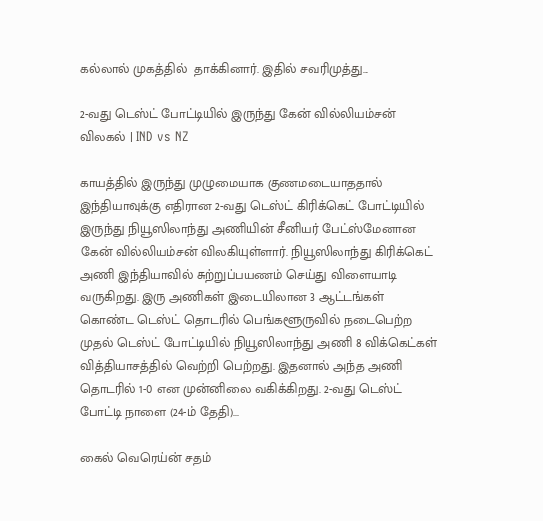கல்லால் முகத்தில்  தாக்கினார். இதில் சவரிமுத்து...

2-வது டெஸ்ட் போட்டியில் இருந்து கேன் வில்லியம்சன் விலகல் | IND vs NZ

காயத்தில் இருந்து முழுமையாக குணமடையாததால் இந்தியாவுக்கு எதிரான 2-வது டெஸ்ட் கிரிக்கெட் போட்டியில் இருந்து நியூஸிலாந்து அணியின் சீனியர் பேட்ஸ்மேனான கேன் வில்லியம்சன் விலகியுள்ளார். நியூஸிலாந்து கிரிக்கெட் அணி இந்தியாவில் சுற்றுப்பயணம் செய்து விளையாடி வருகிறது. இரு அணிகள் இடையிலான 3 ஆட்டங்கள் கொண்ட டெஸ்ட் தொடரில் பெங்களூருவில் நடைபெற்ற முதல் டெஸ்ட் போட்டியில் நியூஸிலாந்து அணி 8 விக்கெட்கள் வித்தியாசத்தில் வெற்றி பெற்றது. இதனால் அந்த அணி தொடரில் 1-0 என முன்னிலை வகிக்கிறது. 2-வது டெஸ்ட் போட்டி நாளை (24-ம் தேதி)...

கைல் வெரெய்ன் சதம்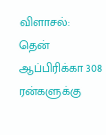விளாசல்: தென் ஆப்பிரிக்கா 308 ரன்களுக்கு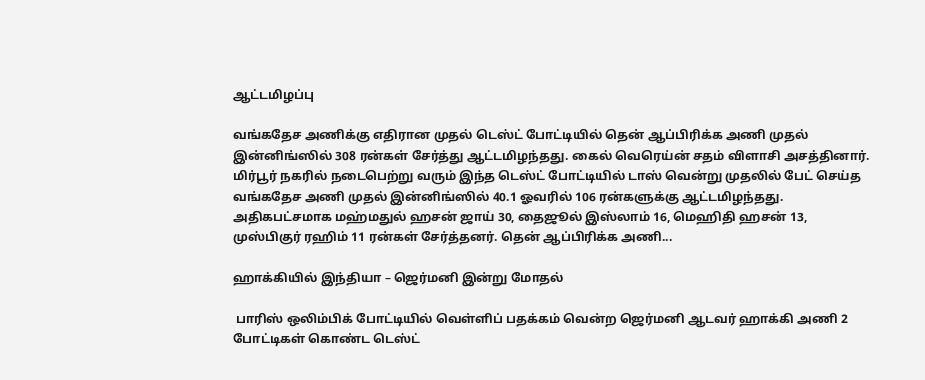ஆட்டமிழப்பு

வங்கதேச அணிக்கு எதிரான முதல் டெஸ்ட் போட்டியில் தென் ஆப்பிரிக்க அணி முதல் இன்னிங்ஸில் 308 ரன்கள் சேர்த்து ஆட்டமிழந்தது. கைல் வெரெய்ன் சதம் விளாசி அசத்தினார். மிர்பூர் நகரில் நடைபெற்று வரும் இந்த டெஸ்ட் போட்டியில் டாஸ் வென்று முதலில் பேட் செய்த வங்கதேச அணி முதல் இன்னிங்ஸில் 40.1 ஓவரில் 106 ரன்களுக்கு ஆட்டமிழந்தது. அதிகபட்சமாக மஹ்மதுல் ஹசன் ஜாய் 30, தைஜூல் இஸ்லாம் 16, மெஹிதி ஹசன் 13, முஸ்பிகுர் ரஹிம் 11 ரன்கள் சேர்த்தனர். தென் ஆப்பிரிக்க அணி...

ஹாக்கியில் இந்தியா – ஜெர்மனி இன்று மோதல்

 பாரிஸ் ஒலிம்பிக் போட்டியில் வெள்ளிப் பதக்கம் வென்ற ஜெர்மனி ஆடவர் ஹாக்கி அணி 2 போட்டிகள் கொண்ட டெஸ்ட்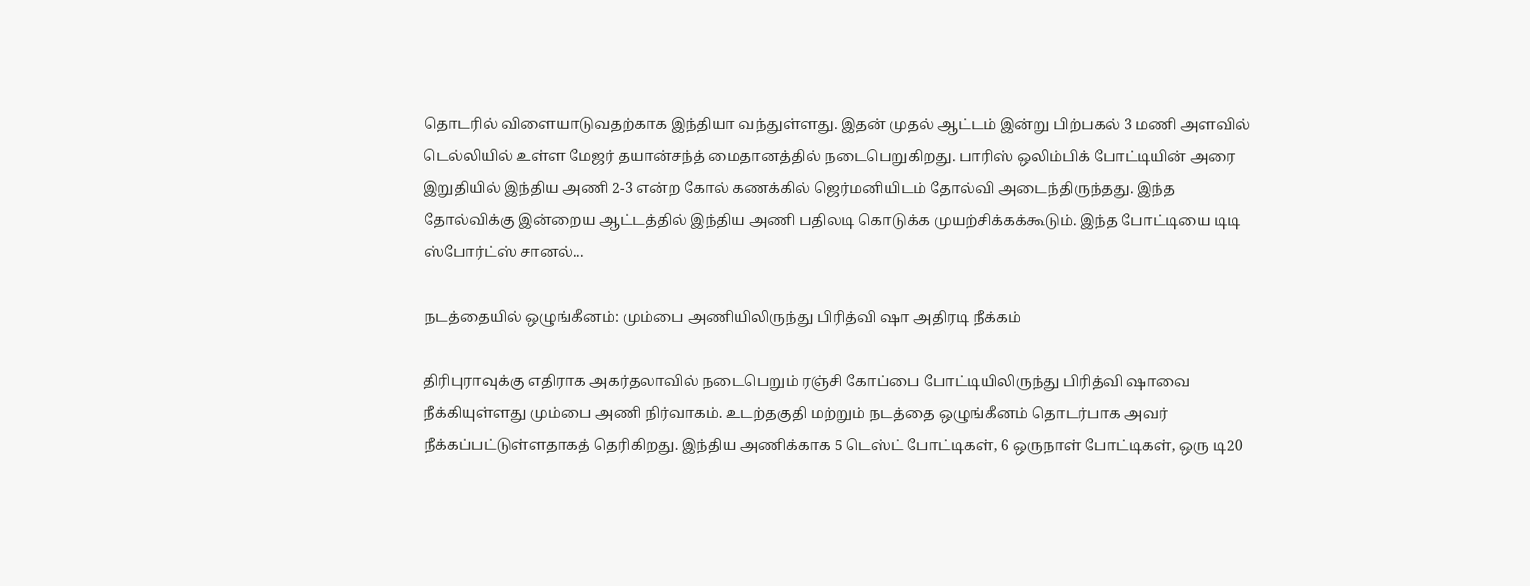தொடரில் விளையாடுவதற்காக இந்தியா வந்துள்ளது. இதன் முதல் ஆட்டம் இன்று பிற்பகல் 3 மணி அளவில் டெல்லியில் உள்ள மேஜர் தயான்சந்த் மைதானத்தில் நடைபெறுகிறது. பாரிஸ் ஒலிம்பிக் போட்டியின் அரை இறுதியில் இந்திய அணி 2-3 என்ற கோல் கணக்கில் ஜெர்மனியிடம் தோல்வி அடைந்திருந்தது. இந்த தோல்விக்கு இன்றைய ஆட்டத்தில் இந்திய அணி பதிலடி கொடுக்க முயற்சிக்கக்கூடும். இந்த போட்டியை டிடி ஸ்போர்ட்ஸ் சானல்...

நடத்தையில் ஒழுங்கீனம்: மும்பை அணியிலிருந்து பிரித்வி ஷா அதிரடி நீக்கம்

திரிபுராவுக்கு எதிராக அகர்தலாவில் நடைபெறும் ரஞ்சி கோப்பை போட்டியிலிருந்து பிரித்வி ஷாவை நீக்கியுள்ளது மும்பை அணி நிர்வாகம். உடற்தகுதி மற்றும் நடத்தை ஒழுங்கீனம் தொடர்பாக அவர் நீக்கப்பட்டுள்ளதாகத் தெரிகிறது. இந்திய அணிக்காக 5 டெஸ்ட் போட்டிகள், 6 ஒருநாள் போட்டிகள், ஒரு டி20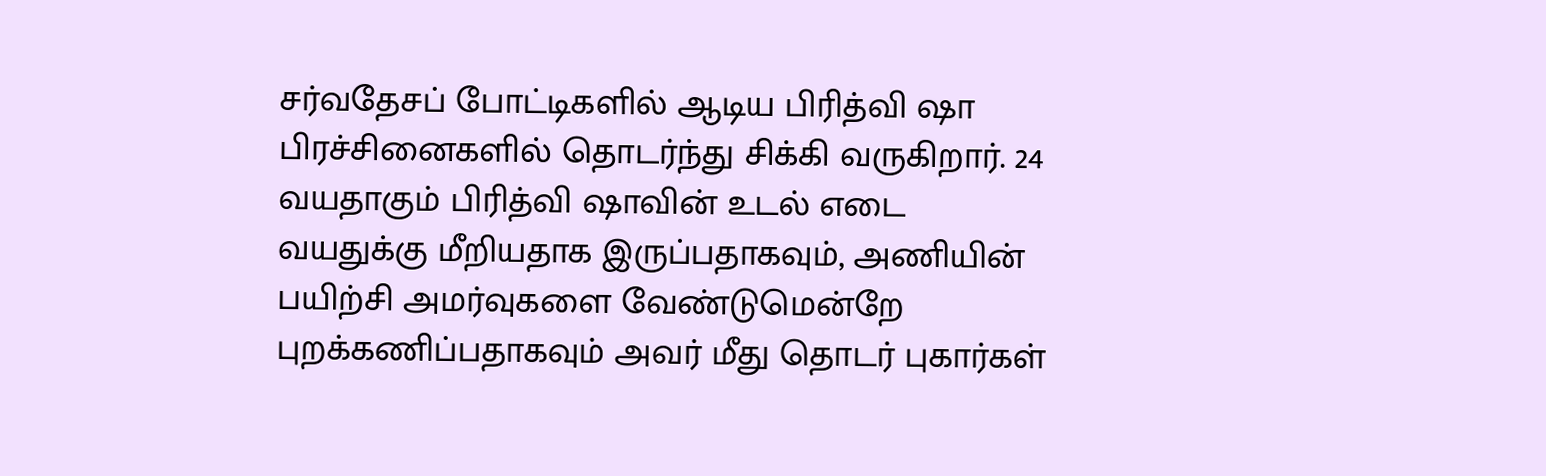சர்வதேசப் போட்டிகளில் ஆடிய பிரித்வி ஷா பிரச்சினைகளில் தொடர்ந்து சிக்கி வருகிறார். 24 வயதாகும் பிரித்வி ஷாவின் உடல் எடை வயதுக்கு மீறியதாக இருப்பதாகவும், அணியின் பயிற்சி அமர்வுகளை வேண்டுமென்றே புறக்கணிப்பதாகவும் அவர் மீது தொடர் புகார்கள்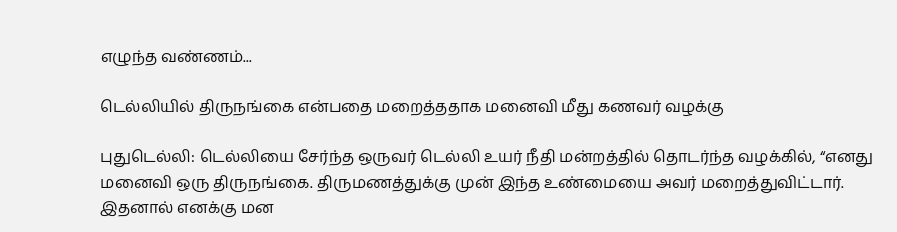எழுந்த வண்ணம்...

டெல்லியில் திருநங்கை என்பதை மறைத்ததாக மனைவி மீது கணவர் வழக்கு

புதுடெல்லி: டெல்லியை சேர்ந்த ஒருவர் டெல்லி உயர் நீதி மன்றத்தில் தொடர்ந்த வழக்கில், “எனது மனைவி ஒரு திருநங்கை. திருமணத்துக்கு முன் இந்த உண்மையை அவர் மறைத்துவிட்டார். இதனால் எனக்கு மன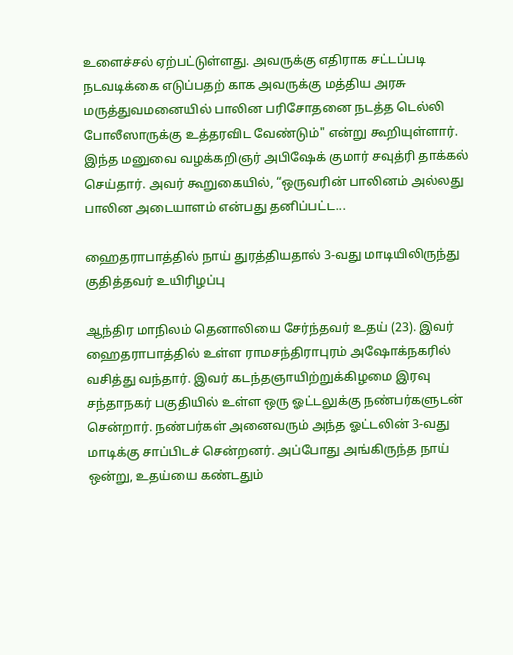உளைச்சல் ஏற்பட்டுள்ளது. அவருக்கு எதிராக சட்டப்படி நடவடிக்கை எடுப்பதற் காக அவருக்கு மத்திய அரசு மருத்துவமனையில் பாலின பரிசோதனை நடத்த டெல்லி போலீஸாருக்கு உத்தரவிட வேண்டும்" என்று கூறியுள்ளார். இந்த மனுவை வழக்கறிஞர் அபிஷேக் குமார் சவுத்ரி தாக்கல் செய்தார். அவர் கூறுகையில், “ஒருவரின் பாலினம் அல்லது பாலின அடையாளம் என்பது தனிப்பட்ட...

ஹைதராபாத்தில் நாய் துரத்தியதால் 3-வது மாடியிலிருந்து குதித்தவர் உயிரிழப்பு

ஆந்திர மாநிலம் தெனாலியை சேர்ந்தவர் உதய் (23). இவர் ஹைதராபாத்தில் உள்ள ராமசந்திராபுரம் அஷோக்நகரில் வசித்து வந்தார். இவர் கடந்தஞாயிற்றுக்கிழமை இரவு சந்தாநகர் பகுதியில் உள்ள ஒரு ஓட்டலுக்கு நண்பர்களுடன் சென்றார். நண்பர்கள் அனைவரும் அந்த ஓட்டலின் 3-வது மாடிக்கு சாப்பிடச் சென்றனர். அப்போது அங்கிருந்த நாய் ஒன்று, உதய்யை கண்டதும்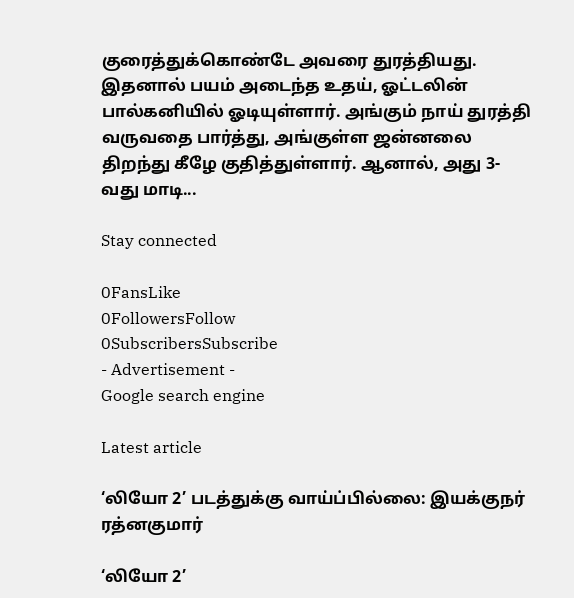குரைத்துக்கொண்டே அவரை துரத்தியது. இதனால் பயம் அடைந்த உதய், ஓட்டலின் பால்கனியில் ஓடியுள்ளார். அங்கும் நாய் துரத்தி வருவதை பார்த்து, அங்குள்ள ஜன்னலை திறந்து கீழே குதித்துள்ளார். ஆனால், அது 3-வது மாடி...

Stay connected

0FansLike
0FollowersFollow
0SubscribersSubscribe
- Advertisement -
Google search engine

Latest article

‘லியோ 2’ படத்துக்கு வாய்ப்பில்லை: இயக்குநர் ரத்னகுமார்

‘லியோ 2’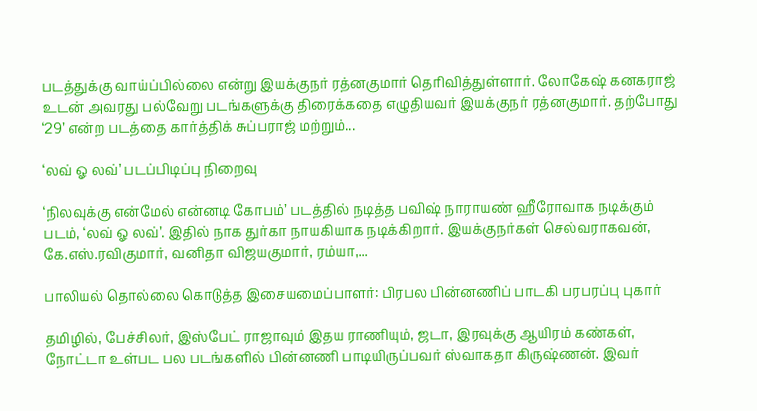படத்துக்கு வாய்ப்பில்லை என்று இயக்குநர் ரத்னகுமார் தெரிவித்துள்ளார். லோகேஷ் கனகராஜ் உடன் அவரது பல்வேறு படங்களுக்கு திரைக்கதை எழுதியவர் இயக்குநர் ரத்னகுமார். தற்போது ‘29’ என்ற படத்தை கார்த்திக் சுப்பராஜ் மற்றும்...

‘லவ் ஓ லவ்’ படப்பிடிப்பு நிறைவு

‘நிலவுக்கு என்மேல் என்னடி கோபம்’ படத்தில் நடித்த பவிஷ் நாராயண் ஹீரோவாக நடிக்கும் படம், ‘லவ் ஓ லவ்’. இதில் நாக துர்கா நாயகியாக நடிக்கிறார். இயக்குநர்கள் செல்வராகவன், கே.எஸ்.ரவிகுமார், வனிதா விஜயகுமார், ரம்யா,...

பாலியல் தொல்லை கொடுத்த இசையமைப்பாளர்: பிரபல பின்னணிப் பாடகி பரபரப்பு புகார்

தமிழில், பேச்சிலர், இஸ்பேட் ராஜாவும் இதய ராணியும், ஜடா, இரவுக்கு ஆயிரம் கண்கள், நோட்டா உள்பட பல படங்களில் பின்னணி பாடியிருப்பவர் ஸ்வாகதா கிருஷ்ணன். இவர்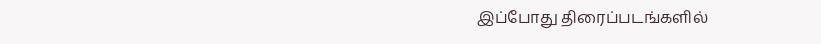இப்போது திரைப்படங்களில்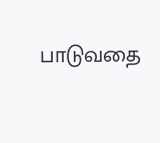பாடுவதை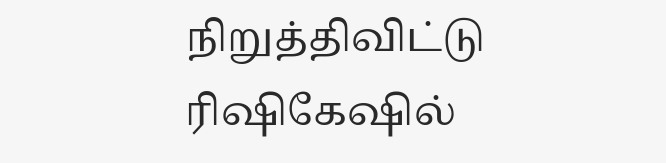நிறுத்திவிட்டு ரிஷிகேஷில்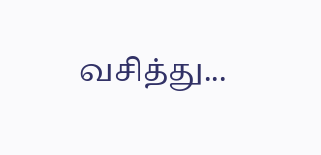வசித்து...